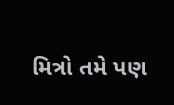મિત્રો તમે પણ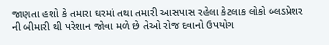જાણતા હશો કે તમારા ઘરમાં તથા તમારી આસપાસ રહેલા કેટલાક લોકો બ્લડપ્રેશર ની બીમારી થી પરેશાન જોવા મળે છે તેઓ રોજ દવાનો ઉપયોગ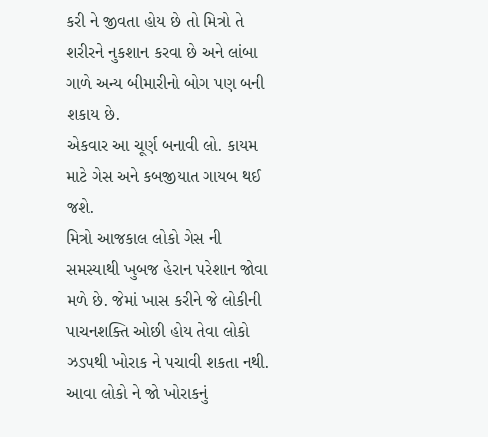કરી ને જીવતા હોય છે તો મિત્રો તે શરીરને નુકશાન કરવા છે અને લાંબા ગાળે અન્ય બીમારીનો બોગ પણ બની શકાય છે.
એકવાર આ ચૂર્ણ બનાવી લો. કાયમ માટે ગેસ અને કબજીયાત ગાયબ થઈ જશે.
મિત્રો આજકાલ લોકો ગેસ ની સમસ્યાથી ખુબજ હેરાન પરેશાન જોવા મળે છે. જેમાં ખાસ કરીને જે લોકીની પાચનશક્તિ ઓછી હોય તેવા લોકો ઝડપથી ખોરાક ને પચાવી શકતા નથી. આવા લોકો ને જો ખોરાકનું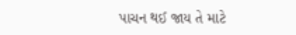પાચન થઈ જાય તે માટે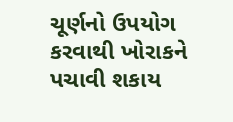ચૂર્ણનો ઉપયોગ કરવાથી ખોરાકને પચાવી શકાય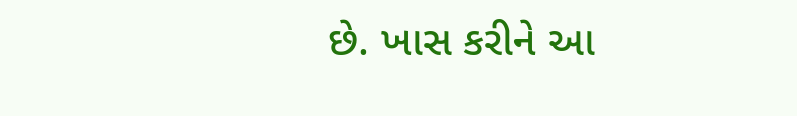છે. ખાસ કરીને આ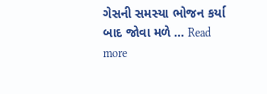ગેસની સમસ્યા ભોજન કર્યા બાદ જોવા મળે … Read more